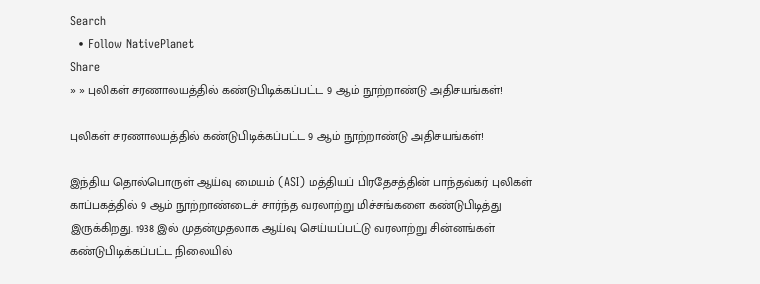Search
  • Follow NativePlanet
Share
» » புலிகள் சரணாலயத்தில் கண்டுபிடிக்கப்பட்ட 9 ஆம் நூற்றாண்டு அதிசயங்கள்!

புலிகள் சரணாலயத்தில் கண்டுபிடிக்கப்பட்ட 9 ஆம் நூற்றாண்டு அதிசயங்கள்!

இந்திய தொல்பொருள் ஆய்வு மையம் (ASI) மத்தியப் பிரதேசத்தின் பாந்தவ்கர் புலிகள் காப்பகத்தில் 9 ஆம் நூற்றாண்டைச் சார்ந்த வரலாற்று மிச்சங்களை கண்டுபிடித்து இருக்கிறது. 1938 இல் முதன்முதலாக ஆய்வு செய்யப்பட்டு வரலாற்று சின்னங்கள் கண்டுபிடிக்கப்பட்ட நிலையில்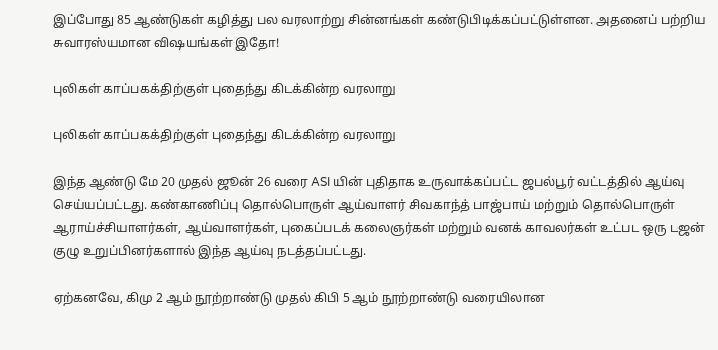இப்போது 85 ஆண்டுகள் கழித்து பல வரலாற்று சின்னங்கள் கண்டுபிடிக்கப்பட்டுள்ளன. அதனைப் பற்றிய சுவாரஸ்யமான விஷயங்கள் இதோ!

புலிகள் காப்பகக்திற்குள் புதைந்து கிடக்கின்ற வரலாறு

புலிகள் காப்பகக்திற்குள் புதைந்து கிடக்கின்ற வரலாறு

இந்த ஆண்டு மே 20 முதல் ஜூன் 26 வரை ASI யின் புதிதாக உருவாக்கப்பட்ட ஜபல்பூர் வட்டத்தில் ஆய்வு செய்யப்பட்டது. கண்காணிப்பு தொல்பொருள் ஆய்வாளர் சிவகாந்த் பாஜ்பாய் மற்றும் தொல்பொருள் ஆராய்ச்சியாளர்கள், ஆய்வாளர்கள், புகைப்படக் கலைஞர்கள் மற்றும் வனக் காவலர்கள் உட்பட ஒரு டஜன் குழு உறுப்பினர்களால் இந்த ஆய்வு நடத்தப்பட்டது.

ஏற்கனவே, கிமு 2 ஆம் நூற்றாண்டு முதல் கிபி 5 ஆம் நூற்றாண்டு வரையிலான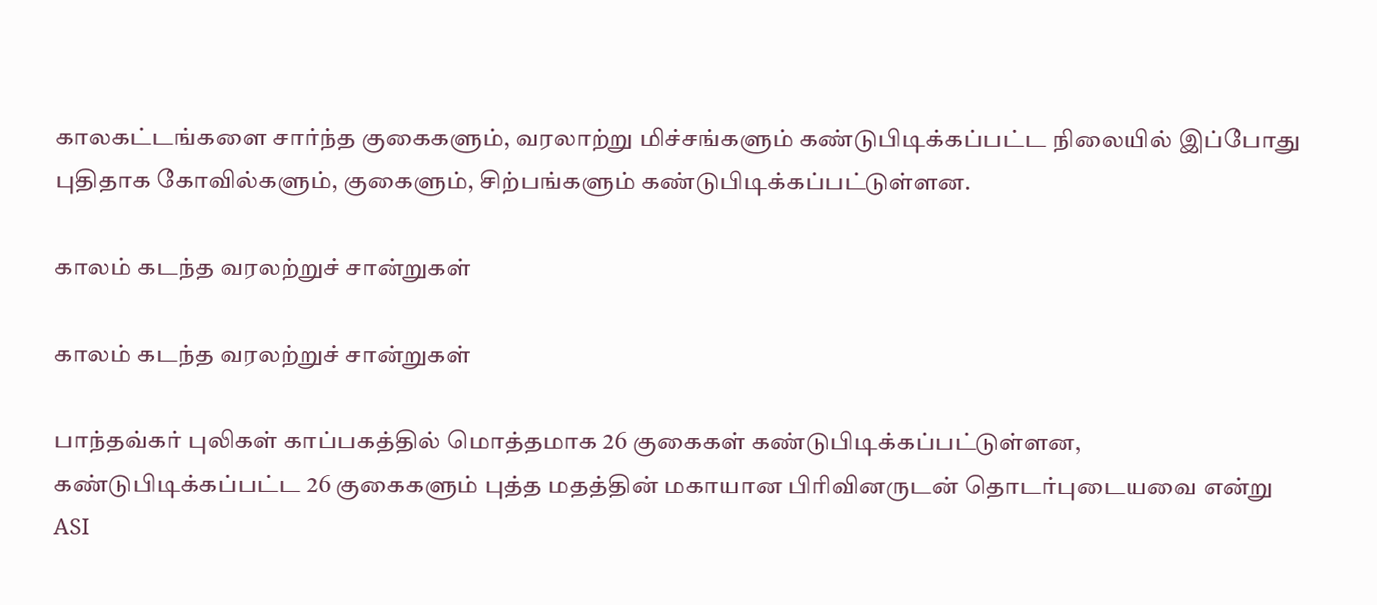காலகட்டங்களை சார்ந்த குகைகளும், வரலாற்று மிச்சங்களும் கண்டுபிடிக்கப்பட்ட நிலையில் இப்போது புதிதாக கோவில்களும், குகைளும், சிற்பங்களும் கண்டுபிடிக்கப்பட்டுள்ளன.

காலம் கடந்த வரலற்றுச் சான்றுகள்

காலம் கடந்த வரலற்றுச் சான்றுகள்

பாந்தவ்கர் புலிகள் காப்பகத்தில் மொத்தமாக 26 குகைகள் கண்டுபிடிக்கப்பட்டுள்ளன, கண்டுபிடிக்கப்பட்ட 26 குகைகளும் புத்த மதத்தின் மகாயான பிரிவினருடன் தொடர்புடையவை என்று ASI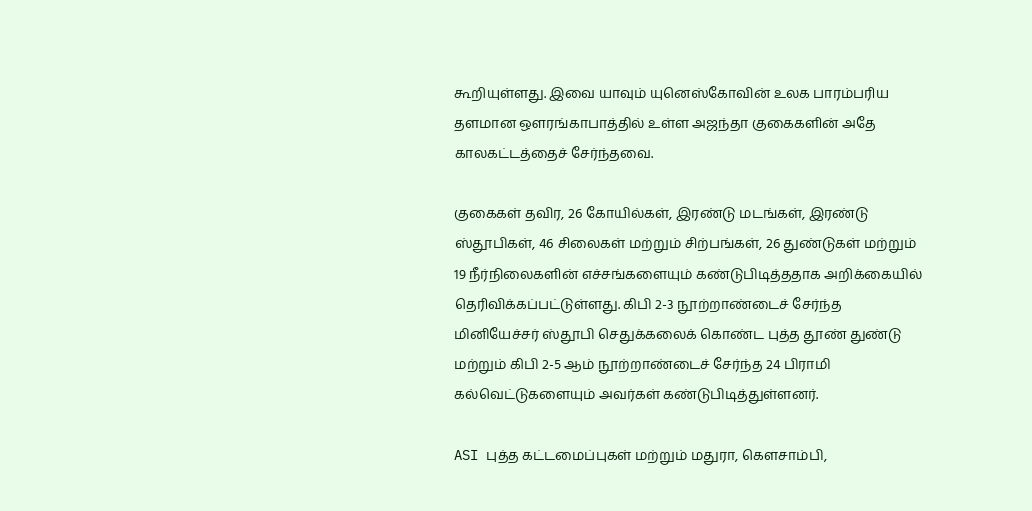கூறியுள்ளது. இவை யாவும் யுனெஸ்கோவின் உலக பாரம்பரிய தளமான ஔரங்காபாத்தில் உள்ள அஜந்தா குகைகளின் அதே காலகட்டத்தைச் சேர்ந்தவை.

குகைகள் தவிர, 26 கோயில்கள், இரண்டு மடங்கள், இரண்டு ஸ்தூபிகள், 46 சிலைகள் மற்றும் சிற்பங்கள், 26 துண்டுகள் மற்றும் 19 நீர்நிலைகளின் எச்சங்களையும் கண்டுபிடித்ததாக அறிக்கையில் தெரிவிக்கப்பட்டுள்ளது. கிபி 2-3 நூற்றாண்டைச் சேர்ந்த மினியேச்சர் ஸ்தூபி செதுக்கலைக் கொண்ட புத்த தூண் துண்டு மற்றும் கிபி 2-5 ஆம் நூற்றாண்டைச் சேர்ந்த 24 பிராமி கல்வெட்டுகளையும் அவர்கள் கண்டுபிடித்துள்ளனர்.

ASI புத்த கட்டமைப்புகள் மற்றும் மதுரா, கௌசாம்பி,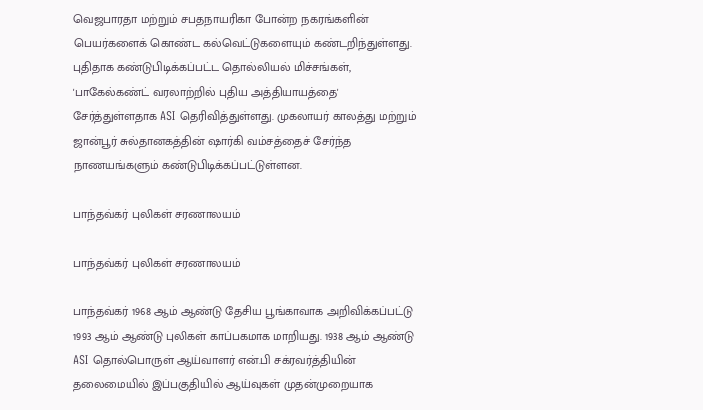வெஜபாரதா மற்றும் சபதநாயரிகா போன்ற நகரங்களின் பெயர்களைக் கொண்ட கல்வெட்டுகளையும் கண்டறிந்துள்ளது. புதிதாக கண்டுபிடிக்கப்பட்ட தொல்லியல் மிச்சங்கள், 'பாகேல்கண்ட் வரலாற்றில் புதிய அத்தியாயத்தை' சேர்த்துள்ளதாக ASI தெரிவித்துள்ளது. முகலாயர் காலத்து மற்றும் ஜான்பூர் சுல்தானகத்தின் ஷார்கி வம்சத்தைச் சேர்ந்த நாணயங்களும் கண்டுபிடிக்கப்பட்டுள்ளன.

பாந்தவ்கர் புலிகள் சரணாலயம்

பாந்தவ்கர் புலிகள் சரணாலயம்

பாந்தவ்கர் 1968 ஆம் ஆண்டு தேசிய பூங்காவாக அறிவிக்கப்பட்டு 1993 ஆம் ஆண்டு புலிகள் காப்பகமாக மாறியது. 1938 ஆம் ஆண்டு ASI தொல்பொருள் ஆய்வாளர் என்.பி சக்ரவர்த்தியின் தலைமையில் இப்பகுதியில் ஆய்வுகள் முதன்முறையாக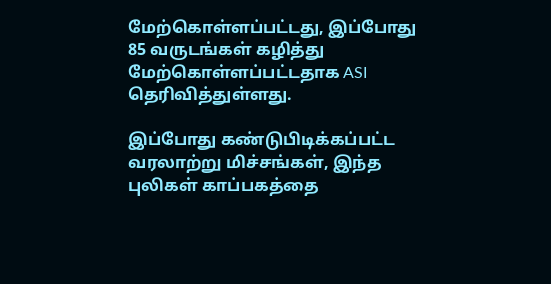மேற்கொள்ளப்பட்டது, இப்போது 85 வருடங்கள் கழித்து மேற்கொள்ளப்பட்டதாக ASI தெரிவித்துள்ளது.

இப்போது கண்டுபிடிக்கப்பட்ட வரலாற்று மிச்சங்கள், இந்த புலிகள் காப்பகத்தை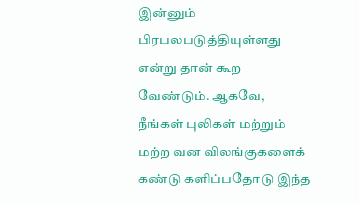இன்னும் பிரபலபடுத்தியுள்ளது என்று தான் கூற வேண்டும். ஆகவே, நீங்கள் புலிகள் மற்றும் மற்ற வன விலங்குகளைக் கண்டு களிப்பதோடு இந்த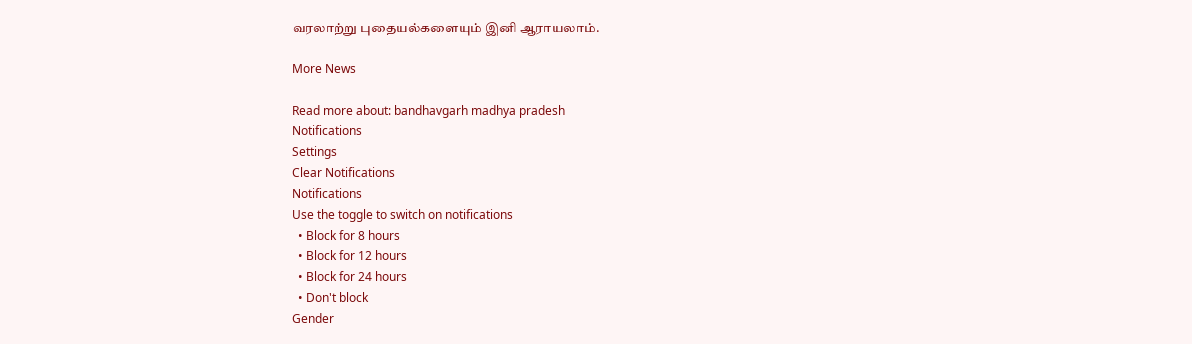வரலாற்று புதையல்களையும் இனி ஆராயலாம்.

More News

Read more about: bandhavgarh madhya pradesh
Notifications
Settings
Clear Notifications
Notifications
Use the toggle to switch on notifications
  • Block for 8 hours
  • Block for 12 hours
  • Block for 24 hours
  • Don't block
Gender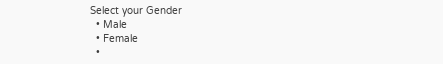Select your Gender
  • Male
  • Female
  •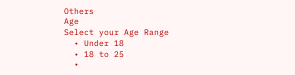Others
Age
Select your Age Range
  • Under 18
  • 18 to 25
  •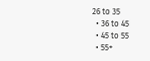26 to 35
  • 36 to 45
  • 45 to 55
  • 55+